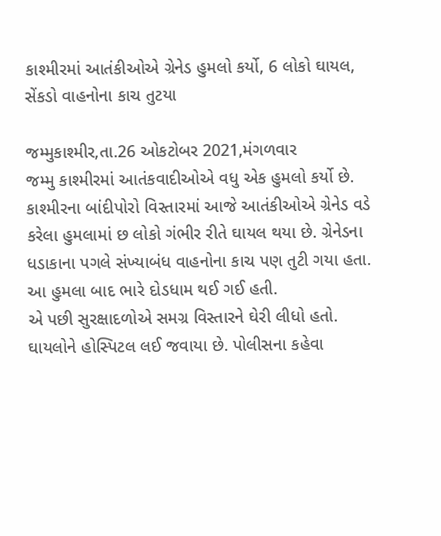કાશ્મીરમાં આતંકીઓએ ગ્રેનેડ હુમલો કર્યો, 6 લોકો ઘાયલ, સેંકડો વાહનોના કાચ તુટયા

જમ્મુકાશ્મીર,તા.26 ઓકટોબર 2021,મંગળવાર
જમ્મુ કાશ્મીરમાં આતંકવાદીઓએ વધુ એક હુમલો કર્યો છે.
કાશ્મીરના બાંદીપોરો વિસ્તારમાં આજે આતંકીઓએ ગ્રેનેડ વડે કરેલા હુમલામાં છ લોકો ગંભીર રીતે ઘાયલ થયા છે. ગ્રેનેડના ધડાકાના પગલે સંખ્યાબંધ વાહનોના કાચ પણ તુટી ગયા હતા. આ હુમલા બાદ ભારે દોડધામ થઈ ગઈ હતી.
એ પછી સુરક્ષાદળોએ સમગ્ર વિસ્તારને ઘેરી લીધો હતો. ઘાયલોને હોસ્પિટલ લઈ જવાયા છે. પોલીસના કહેવા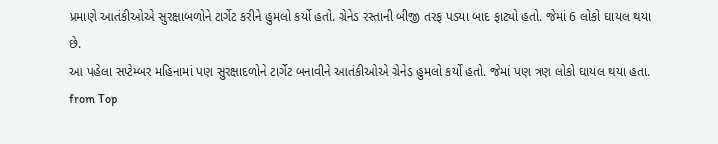પ્રમાણે આતંકીઓએ સુરક્ષાબળોને ટાર્ગેટ કરીને હુમલો કર્યો હતો. ગ્રેનેડ રસ્તાની બીજી તરફ પડયા બાદ ફાટ્યો હતો. જેમાં 6 લોકો ઘાયલ થયા છે.
આ પહેલા સપ્ટેમ્બર મહિનામાં પણ સુરક્ષાદળોને ટાર્ગેટ બનાવીને આતંકીઓએ ગ્રેનેડ હુમલો કર્યો હતો. જેમાં પણ ત્રણ લોકો ઘાયલ થયા હતા.
from Top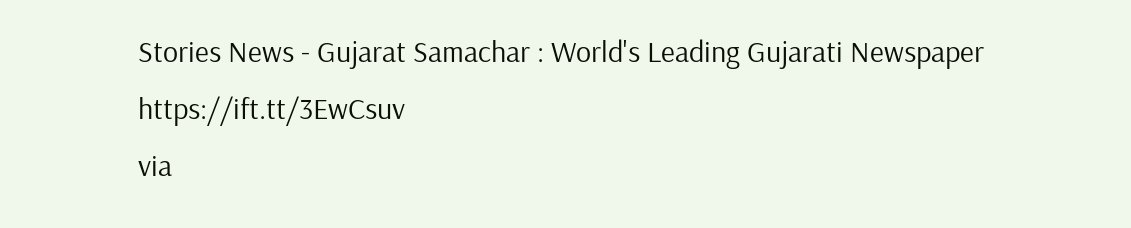Stories News - Gujarat Samachar : World's Leading Gujarati Newspaper https://ift.tt/3EwCsuv
via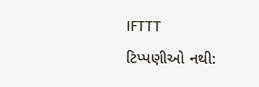IFTTT
ટિપ્પણીઓ નથી: